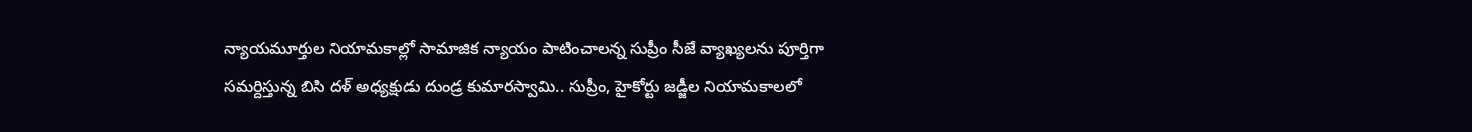న్యాయమూర్తుల నియామకాల్లో సామాజిక న్యాయం పాటించాలన్న సుప్రీం సీజే వ్యాఖ్యలను పూర్తిగా సమర్దిస్తున్న బిసి దళ్ అధ్యక్షుడు దుండ్ర కుమారస్వామి.. సుప్రీం, హైకోర్టు జడ్జీల నియామకాలలో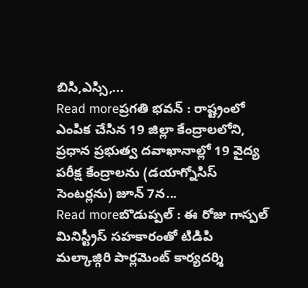బిసి,ఎస్సి,...
Read moreప్రగతి భవన్ : రాష్ట్రంలో ఎంపిక చేసిన 19 జిల్లా కేంద్రాలలోని, ప్రధాన ప్రభుత్వ దవాఖానాల్లో 19 వైద్య పరీక్ష కేంద్రాలను (డయాగ్నోసిస్ సెంటర్లను) జూన్ 7న...
Read moreబొడుప్పల్ : ఈ రోజు గాస్పల్ మినిస్ట్రీస్ సహకారంతో టిడిపి మల్కాజ్గిరి పార్లమెంట్ కార్యదర్శి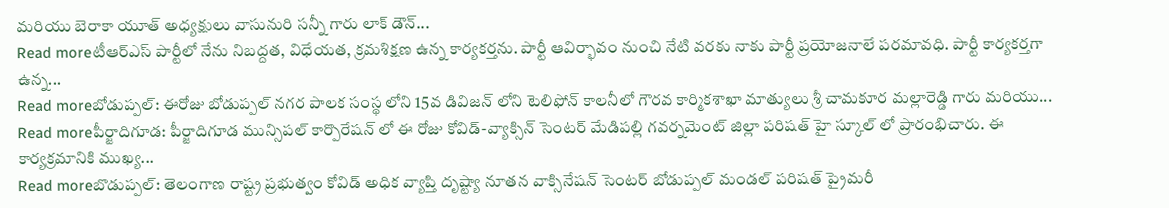మరియు బెరాకా యూత్ అధ్యక్షులు వాసునురి సన్నీ గారు లాక్ డౌన్...
Read moreటీఆర్ఎస్ పార్టీలో నేను నిబద్దత, విధేయత, క్రమశిక్షణ ఉన్న కార్యకర్తను. పార్టీ ఆవిర్భావం నుంచి నేటి వరకు నాకు పార్టీ ప్రయోజనాలే పరమావధి. పార్టీ కార్యకర్తగా ఉన్న...
Read moreబోడుప్పల్: ఈరోజు బోడుప్పల్ నగర పాలక సంస్థ లోని 15వ డివిజన్ లోని టెలిఫోన్ కాలనీలో గౌరవ కార్మికశాఖా మాత్యులు శ్రీ చామకూర మల్లారెడ్డి గారు మరియు...
Read moreపీర్జాదిగూడ: పీర్జాదిగూడ మున్సిపల్ కార్పొరేషన్ లో ఈ రోజు కోవిడ్-వ్యాక్సిన్ సెంటర్ మేడిపల్లి గవర్నమెంట్ జిల్లా పరిషత్ హై స్కూల్ లో ప్రారంభిచారు. ఈ కార్యక్రమానికి ముఖ్య...
Read moreబొడుప్పల్: తెలంగాణ రాష్ట్ర ప్రభుత్వం కోవిడ్ అధిక వ్యాప్తి దృష్ట్యా నూతన వాక్సినేషన్ సెంటర్ బోడుప్పల్ మండల్ పరిషత్ ప్రైమరీ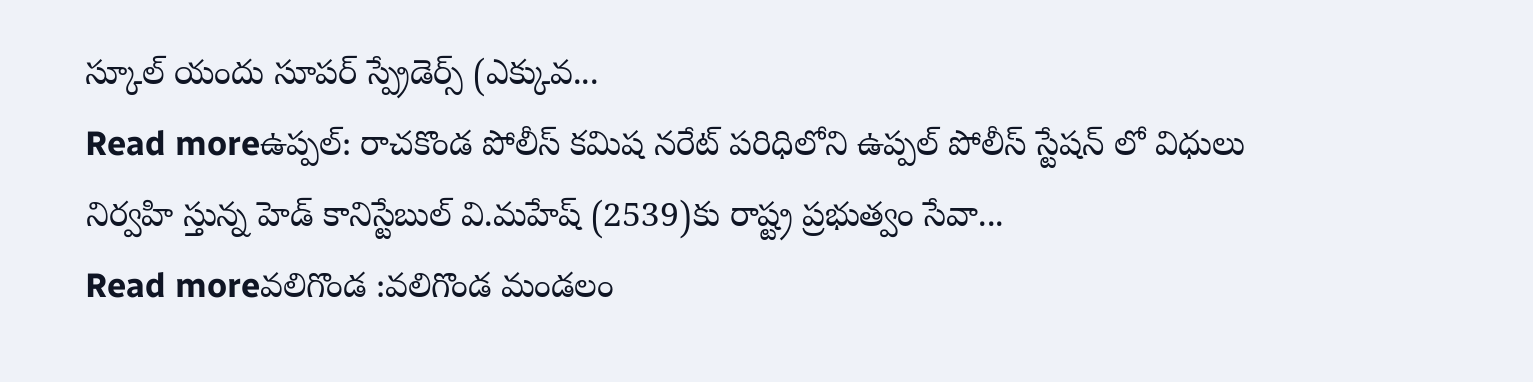స్కూల్ యందు సూపర్ స్ప్రేడెర్స్ (ఎక్కువ...
Read moreఉప్పల్: రాచకొండ పోలీస్ కమిష నరేట్ పరిధిలోని ఉప్పల్ పోలీస్ స్టేషన్ లో విధులు నిర్వహి స్తున్న హెడ్ కానిస్టేబుల్ వి.మహేష్ (2539)కు రాష్ట్ర ప్రభుత్వం సేవా...
Read moreవలిగొండ :వలిగొండ మండలం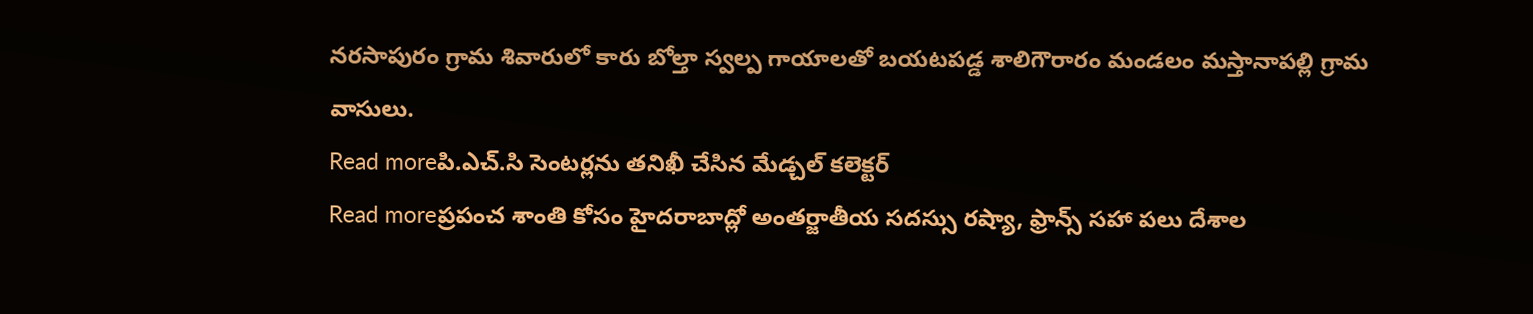నరసాపురం గ్రామ శివారులో కారు బోల్తా స్వల్ప గాయాలతో బయటపడ్డ శాలిగౌరారం మండలం మస్తానాపల్లి గ్రామ వాసులు.
Read moreపి.ఎచ్.సి సెంటర్లను తనిఖీ చేసిన మేడ్చల్ కలెక్టర్
Read moreప్రపంచ శాంతి కోసం హైదరాబాద్లో అంతర్జాతీయ సదస్సు రష్యా, ఫ్రాన్స్ సహా పలు దేశాల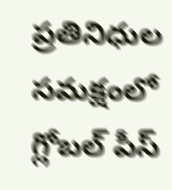ప్రతినిధుల సమక్షంలో గ్లోబల్ పీస్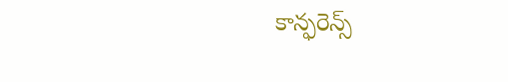కాన్ఫరెన్స్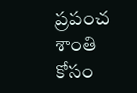ప్రపంచ శాంతి కోసం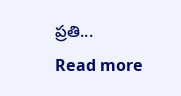ప్రతి...
Read more